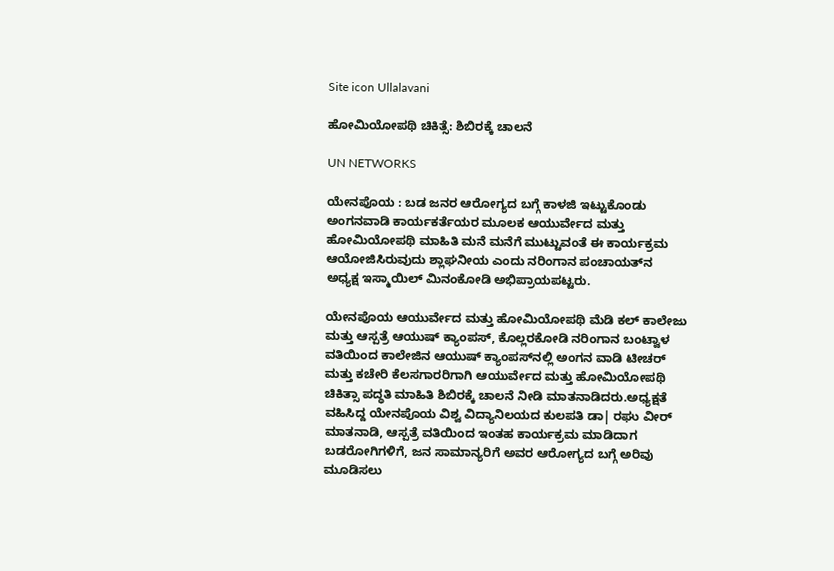Site icon Ullalavani

ಹೋಮಿಯೋಪಥಿ ಚಿಕಿತ್ಸೆ: ಶಿಬಿರಕ್ಕೆ ಚಾಲನೆ

UN NETWORKS

ಯೇನಪೊಯ : ಬಡ ಜನರ ಆರೋಗ್ಯದ ಬಗ್ಗೆ ಕಾಳಜಿ ಇಟ್ಟುಕೊಂಡು ಅಂಗನವಾಡಿ ಕಾರ್ಯಕರ್ತೆಯರ ಮೂಲಕ ಆಯುರ್ವೇದ ಮತ್ತು ಹೋಮಿಯೋಪಥಿ ಮಾಹಿತಿ ಮನೆ ಮನೆಗೆ ಮುಟ್ಟುವಂತೆ ಈ ಕಾರ್ಯಕ್ರಮ ಆಯೋಜಿಸಿರುವುದು ಶ್ಲಾಘನೀಯ ಎಂದು ನರಿಂಗಾನ ಪಂಚಾಯತ್‌ನ ಅಧ್ಯಕ್ಷ ಇಸ್ಮಾಯಿಲ್ ಮಿನಂಕೋಡಿ ಅಭಿಪ್ರಾಯಪಟ್ಟರು.

ಯೇನಪೊಯ ಆಯುರ್ವೇದ ಮತ್ತು ಹೋಮಿಯೋಪಥಿ ಮೆಡಿ ಕಲ್ ಕಾಲೇಜು ಮತ್ತು ಆಸ್ಪತ್ರೆ ಆಯುಷ್‌ ಕ್ಯಾಂಪಸ್‌, ಕೊಲ್ಲರಕೋಡಿ ನರಿಂಗಾನ ಬಂಟ್ವಾಳ ವತಿಯಿಂದ ಕಾಲೇಜಿನ ಆಯುಷ್‌ ಕ್ಯಾಂಪಸ್‌ನಲ್ಲಿ ಅಂಗನ ವಾಡಿ ಟೀಚರ್ ಮತ್ತು ಕಚೇರಿ ಕೆಲಸಗಾರರಿಗಾಗಿ ಆಯುರ್ವೇದ ಮತ್ತು ಹೋಮಿಯೋಪಥಿ ಚಿಕಿತ್ಸಾ ಪದ್ಧತಿ ಮಾಹಿತಿ ಶಿಬಿರಕ್ಕೆ ಚಾಲನೆ ನೀಡಿ ಮಾತನಾಡಿದರು.ಅಧ್ಯಕ್ಷತೆ ವಹಿಸಿದ್ದ ಯೇನಪೊಯ ವಿಶ್ವ ವಿದ್ಯಾನಿಲಯದ ಕುಲಪತಿ ಡಾ| ರಘು ವೀರ್‌ ಮಾತನಾಡಿ, ಆಸ್ಪತ್ರೆ ವತಿಯಿಂದ ಇಂತಹ ಕಾರ್ಯಕ್ರಮ ಮಾಡಿದಾಗ ಬಡರೋಗಿಗಳಿಗೆ, ಜನ ಸಾಮಾನ್ಯರಿಗೆ ಅವರ ಆರೋಗ್ಯದ ಬಗ್ಗೆ ಅರಿವು ಮೂಡಿಸಲು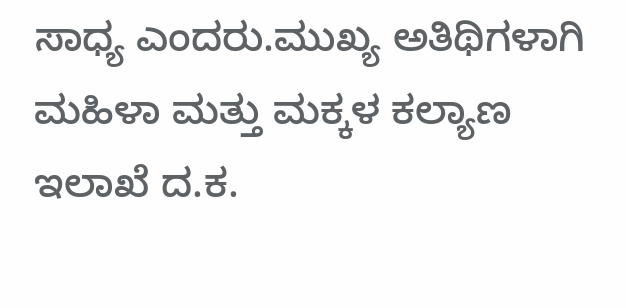ಸಾಧ್ಯ ಎಂದರು.ಮುಖ್ಯ ಅತಿಥಿಗಳಾಗಿ ಮಹಿಳಾ ಮತ್ತು ಮಕ್ಕಳ ಕಲ್ಯಾಣ ಇಲಾಖೆ ದ.ಕ.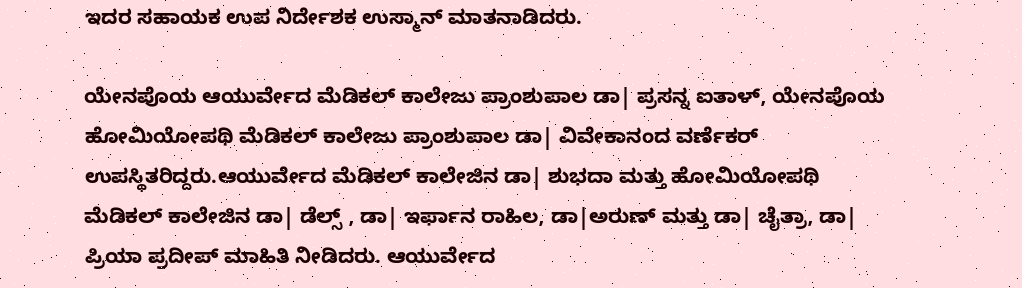ಇದರ ಸಹಾಯಕ ಉಪ ನಿರ್ದೇಶಕ ಉಸ್ಮಾನ್‌ ಮಾತನಾಡಿದರು.

ಯೇನಪೊಯ ಆಯುರ್ವೇದ ಮೆಡಿಕಲ್ ಕಾಲೇಜು ಪ್ರಾಂಶುಪಾಲ ಡಾ| ಪ್ರಸನ್ನ ಐತಾಳ್‌, ಯೇನಪೊಯ ಹೋಮಿಯೋಪಥಿ ಮೆಡಿಕಲ್ ಕಾಲೇಜು ಪ್ರಾಂಶುಪಾಲ ಡಾ| ವಿವೇಕಾನಂದ ವರ್ಣೆಕರ್‌ ಉಪಸ್ಥಿತರಿದ್ದರು.ಆಯುರ್ವೇದ ಮೆಡಿಕಲ್ ಕಾಲೇಜಿನ ಡಾ| ಶುಭದಾ ಮತ್ತು ಹೋಮಿಯೋಪಥಿ ಮೆಡಿಕಲ್ ಕಾಲೇಜಿನ ಡಾ| ಡೆಲ್ಸ್ , ಡಾ| ಇರ್ಫಾನ ರಾಹಿಲ, ಡಾ|ಅರುಣ್‌ ಮತ್ತು ಡಾ| ಚೈತ್ರಾ, ಡಾ| ಪ್ರಿಯಾ ಪ್ರದೀಪ್‌ ಮಾಹಿತಿ ನೀಡಿದರು. ಆಯುರ್ವೇದ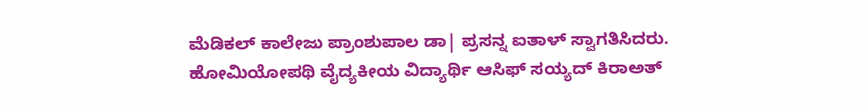ಮೆಡಿಕಲ್ ಕಾಲೇಜು ಪ್ರಾಂಶುಪಾಲ ಡಾ| ಪ್ರಸನ್ನ ಐತಾಳ್‌ ಸ್ವಾಗತಿಸಿದರು. ಹೋಮಿಯೋಪಥಿ ವೈದ್ಯಕೀಯ ವಿದ್ಯಾರ್ಥಿ ಆಸಿಫ್‌ ಸಯ್ಯದ್‌ ಕಿರಾಅತ್‌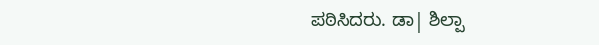ಪಠಿಸಿದರು. ಡಾ| ಶಿಲ್ಪಾ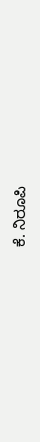ಕೆ. ನಿರೂಪಿ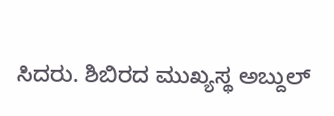ಸಿದರು. ಶಿಬಿರದ ಮುಖ್ಯಸ್ಥ ಅಬ್ದುಲ್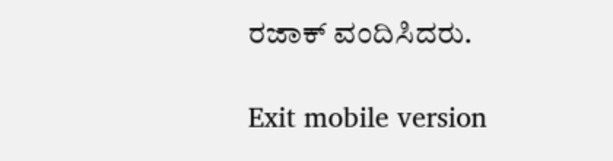ರಜಾಕ್‌ ವಂದಿಸಿದರು.

Exit mobile version